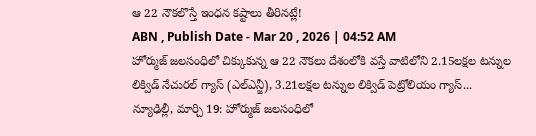ఆ 22 నౌకలొస్తే ఇంధన కష్టాలు తీరినట్లే!
ABN , Publish Date - Mar 20 , 2026 | 04:52 AM
హోర్ముజ్ జలసంధిలో చిక్కుకున్న ఆ 22 నౌకలు దేశంలోకి వస్తే వాటిలోని 2.15లక్షల టన్నుల లిక్విడ్ నేచురల్ గ్యాస్ (ఎల్ఎన్జీ), 3.21లక్షల టన్నుల లిక్విడ్ పెట్రోలియం గ్యాస్...
న్యూఢిల్లీ, మార్చి 19: హోర్ముజ్ జలసంధిలో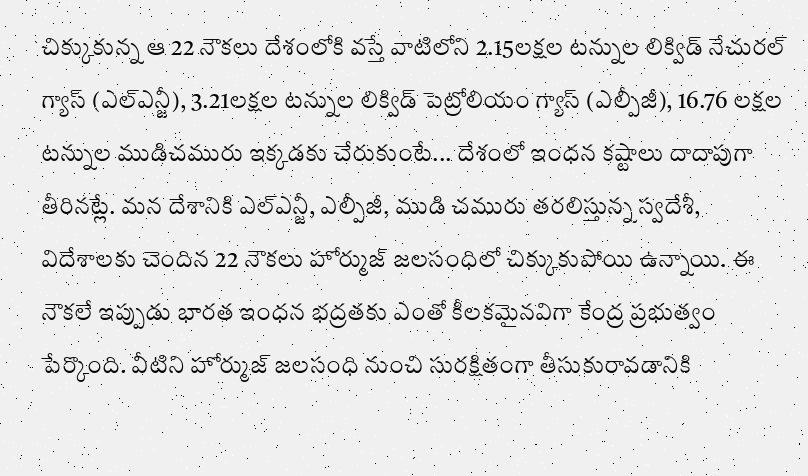చిక్కుకున్న ఆ 22 నౌకలు దేశంలోకి వస్తే వాటిలోని 2.15లక్షల టన్నుల లిక్విడ్ నేచురల్ గ్యాస్ (ఎల్ఎన్జీ), 3.21లక్షల టన్నుల లిక్విడ్ పెట్రోలియం గ్యాస్ (ఎల్పీజీ), 16.76 లక్షల టన్నుల ముడిచమురు ఇక్కడకు చేరుకుంటే... దేశంలో ఇంధన కష్టాలు దాదాపుగా తీరినట్లే. మన దేశానికి ఎల్ఎన్జీ, ఎల్పీజీ, ముడి చమురు తరలిస్తున్న స్వదేశీ, విదేశాలకు చెందిన 22 నౌకలు హోర్ముజ్ జలసంధిలో చిక్కుకుపోయి ఉన్నాయి. ఈ నౌకలే ఇప్పుడు భారత ఇంధన భద్రతకు ఎంతో కీలకమైనవిగా కేంద్ర ప్రభుత్వం పేర్కొంది. వీటిని హోర్ముజ్ జలసంధి నుంచి సురక్షితంగా తీసుకురావడానికి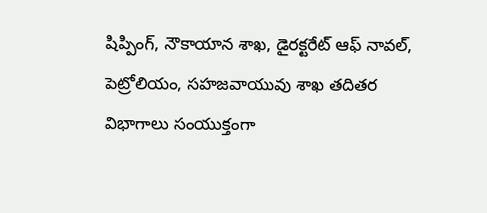షిప్పింగ్, నౌకాయాన శాఖ, డైరక్టరేట్ ఆఫ్ నావల్, పెట్రోలియం, సహజవాయువు శాఖ తదితర విభాగాలు సంయుక్తంగా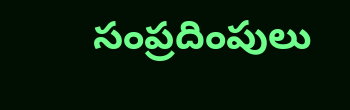సంప్రదింపులు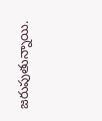జరుపుతున్నాయి.